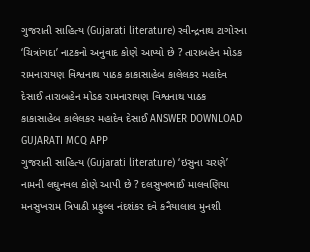ગુજરાતી સાહિત્ય (Gujarati literature) રવીન્દ્રનાથ ટાગોરના ‘ચિત્રાંગદા’ નાટકનો અનુવાદ કોણે આપ્યો છે ? તારાબહેન મોડક રામનારાયણ વિશ્વનાથ પાઠક કાકાસાહેબ કાલેલકર મહાદેવ દેસાઈ તારાબહેન મોડક રામનારાયણ વિશ્વનાથ પાઠક કાકાસાહેબ કાલેલકર મહાદેવ દેસાઈ ANSWER DOWNLOAD GUJARATI MCQ APP
ગુજરાતી સાહિત્ય (Gujarati literature) ‘ઇસુના ચરણે’ નામની લઘુનવલ કોણે આપી છે ? દલસુખભાઈ માલવણિયા મનસુખરામ ત્રિપાઠી પ્રફુલ્લ નંદશંકર દવે કનૈયાલાલ મુનશી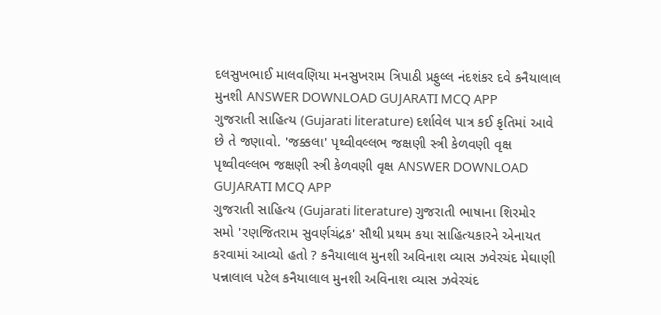દલસુખભાઈ માલવણિયા મનસુખરામ ત્રિપાઠી પ્રફુલ્લ નંદશંકર દવે કનૈયાલાલ મુનશી ANSWER DOWNLOAD GUJARATI MCQ APP
ગુજરાતી સાહિત્ય (Gujarati literature) દર્શાવેલ પાત્ર કઈ કૃતિમાં આવે છે તે જણાવો. 'જક્કલા' પૃથ્વીવલ્લભ જક્ષણી સ્ત્રી કેળવણી વૃક્ષ પૃથ્વીવલ્લભ જક્ષણી સ્ત્રી કેળવણી વૃક્ષ ANSWER DOWNLOAD GUJARATI MCQ APP
ગુજરાતી સાહિત્ય (Gujarati literature) ગુજરાતી ભાષાના શિરમોર સમો 'રણજિતરામ સુવર્ણચંદ્રક' સૌથી પ્રથમ કયા સાહિત્યકારને એનાયત કરવામાં આવ્યો હતો ? કનૈયાલાલ મુનશી અવિનાશ વ્યાસ ઝવેરચંદ મેઘાણી પન્નાલાલ પટેલ કનૈયાલાલ મુનશી અવિનાશ વ્યાસ ઝવેરચંદ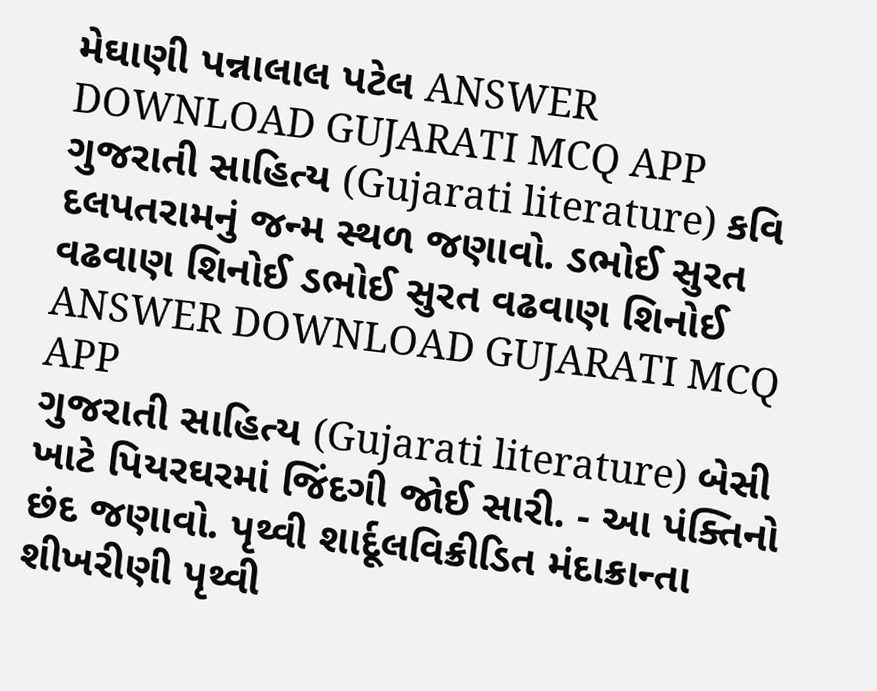મેઘાણી પન્નાલાલ પટેલ ANSWER DOWNLOAD GUJARATI MCQ APP
ગુજરાતી સાહિત્ય (Gujarati literature) કવિ દલપતરામનું જન્મ સ્થળ જણાવો. ડભોઈ સુરત વઢવાણ શિનોઈ ડભોઈ સુરત વઢવાણ શિનોઈ ANSWER DOWNLOAD GUJARATI MCQ APP
ગુજરાતી સાહિત્ય (Gujarati literature) બેસી ખાટે પિયરઘરમાં જિંદગી જોઈ સારી. - આ પંક્તિનો છંદ જણાવો. પૃથ્વી શાર્દૂલવિક્રીડિત મંદાક્રાન્તા શીખરીણી પૃથ્વી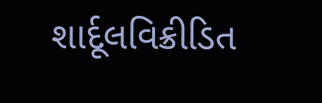શાર્દૂલવિક્રીડિત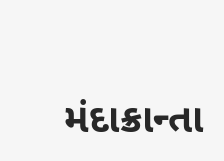મંદાક્રાન્તા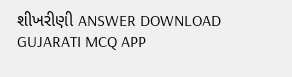શીખરીણી ANSWER DOWNLOAD GUJARATI MCQ APP